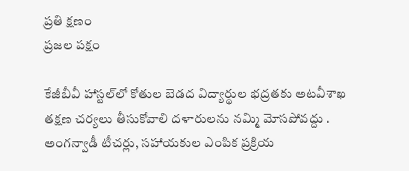ప్రతి క్షణం
ప్రజల పక్షం

కేజీబీవీ హాస్టల్‌లో కోతుల బెడద విద్యార్థుల భద్రతకు అటవీశాఖ తక్షణ చర్యలు తీసుకోవాలి దళారులను నమ్మి మోసపోవద్దు . అంగన్వాడీ టీచర్లు, సహాయకుల ఎంపిక ప్రక్రియ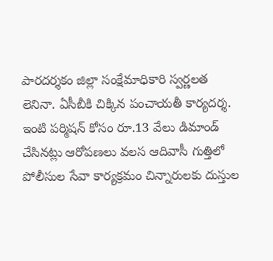పారదర్శకం జిల్లా సంక్షేమాధికారి స్వర్ణలత లెనినా. ఏసీబీకి చిక్కిన పంచాయతీ కార్యదర్శ. ఇంటి పర్మిషన్ కోసం రూ.13 వేలు డిమాండ్ చేసినట్లు ఆరోపణలు వలస ఆదివాసీ గుత్తిలో పోలీసుల సేవా కార్యక్రమం చిన్నారులకు దుస్తుల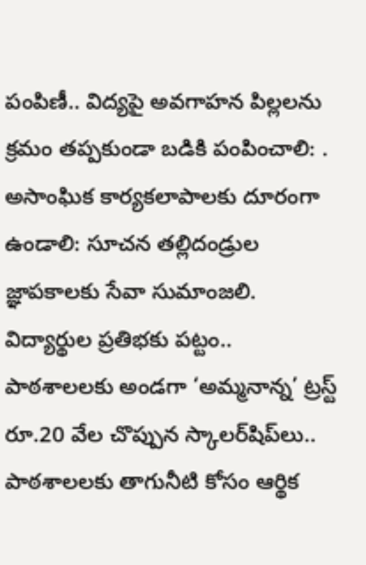పంపిణీ.. విద్యపై అవగాహన పిల్లలను క్రమం తప్పకుండా బడికి పంపించాలి: . అసాంఘిక కార్యకలాపాలకు దూరంగా ఉండాలి: సూచన తల్లిదండ్రుల జ్ఞాపకాలకు సేవా సుమాంజలి. విద్యార్థుల ప్రతిభకు పట్టం.. పాఠశాలలకు అండగా ‘అమ్మనాన్న’ ట్రస్ట్ రూ.20 వేల చొప్పున స్కాలర్‌షిప్‌లు.. పాఠశాలలకు తాగునీటి కోసం ఆర్థిక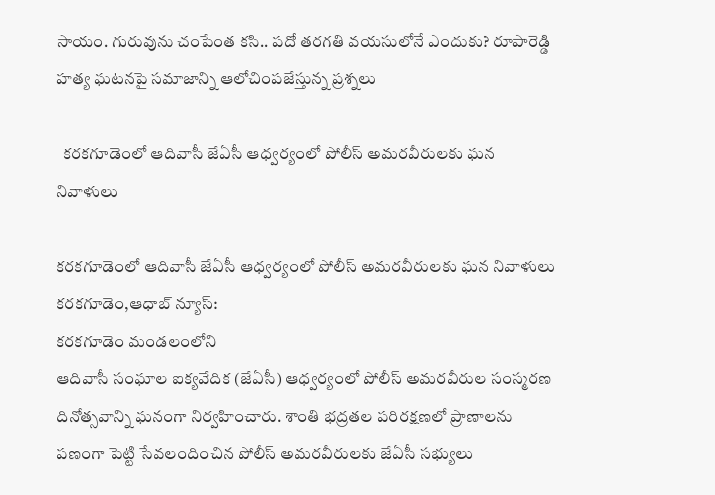సాయం. గురువును చంపేంత కసి.. పదో తరగతి వయసులోనే ఎందుకు? రూపారెడ్డి హత్య ఘటనపై సమాజాన్ని ఆలోచింపజేస్తున్న ప్రశ్నలు

  కరకగూడెంలో ఆదివాసీ జేఏసీ ఆధ్వర్యంలో పోలీస్ అమరవీరులకు ఘన నివాళులు

కరకగూడెంలో ఆదివాసీ జేఏసీ ఆధ్వర్యంలో పోలీస్ అమరవీరులకు ఘన నివాళులు
కరకగూడెం,ఆధాబ్ న్యూస్:
కరకగూడెం మండలంలోని
ఆదివాసీ సంఘాల ఐక్యవేదిక (జేఏసీ) ఆధ్వర్యంలో పోలీస్ అమరవీరుల సంస్మరణ దినోత్సవాన్ని ఘనంగా నిర్వహించారు. శాంతి భద్రతల పరిరక్షణలో ప్రాణాలను పణంగా పెట్టి సేవలందించిన పోలీస్ అమరవీరులకు జేఏసీ సభ్యులు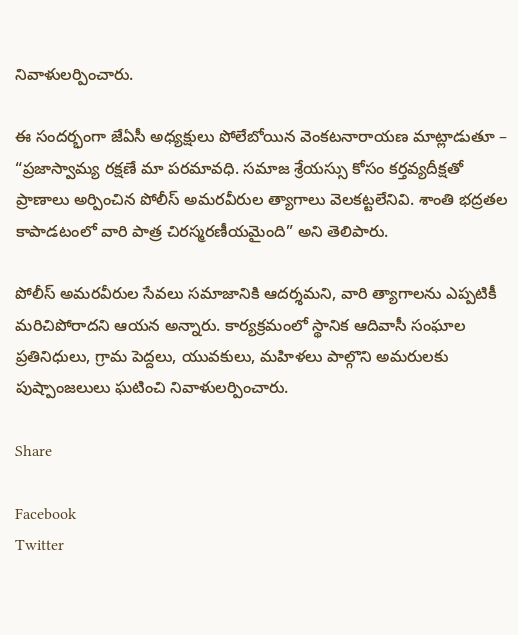నివాళులర్పించారు.

ఈ సందర్భంగా జేఏసీ అధ్యక్షులు పోలేబోయిన వెంకటనారాయణ మాట్లాడుతూ – “ప్రజాస్వామ్య రక్షణే మా పరమావధి. సమాజ శ్రేయస్సు కోసం కర్తవ్యదీక్షతో ప్రాణాలు అర్పించిన పోలీస్ అమరవీరుల త్యాగాలు వెలకట్టలేనివి. శాంతి భద్రతల కాపాడటంలో వారి పాత్ర చిరస్మరణీయమైంది” అని తెలిపారు.

పోలీస్ అమరవీరుల సేవలు సమాజానికి ఆదర్శమని, వారి త్యాగాలను ఎప్పటికీ మరిచిపోరాదని ఆయన అన్నారు. కార్యక్రమంలో స్థానిక ఆదివాసీ సంఘాల ప్రతినిధులు, గ్రామ పెద్దలు, యువకులు, మహిళలు పాల్గొని అమరులకు పుష్పాంజలులు ఘటించి నివాళులర్పించారు.

Share

Facebook
Twitter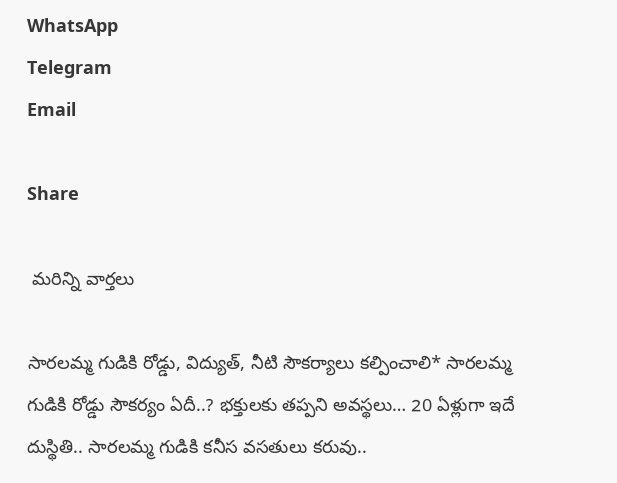WhatsApp
Telegram
Email

Share

 మరిన్ని వార్తలు

సారలమ్మ గుడికి రోడ్డు, విద్యుత్, నీటి సౌకర్యాలు కల్పించాలి* సారలమ్మ గుడికి రోడ్డు సౌకర్యం ఏదీ..? భక్తులకు తప్పని అవస్థలు… 20 ఏళ్లుగా ఇదే దుస్థితి.. సారలమ్మ గుడికి కనీస వసతులు కరువు..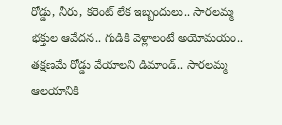రోడ్డు, నీరు, కరెంట్ లేక ఇబ్బందులు.. సారలమ్మ భక్తుల ఆవేదన.. గుడికి వెళ్లాలంటే అయోమయం.. తక్షణమే రోడ్డు వేయాలని డిమాండ్.. సారలమ్మ ఆలయానికి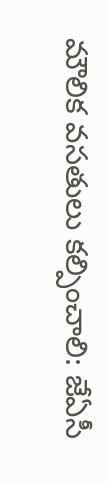మౌలిక వసతులు కల్పించాలి: జేఏసీ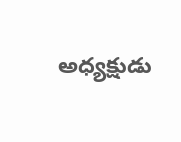అధ్యక్షుడు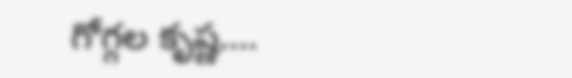గోగ్గల కృష్ణ….